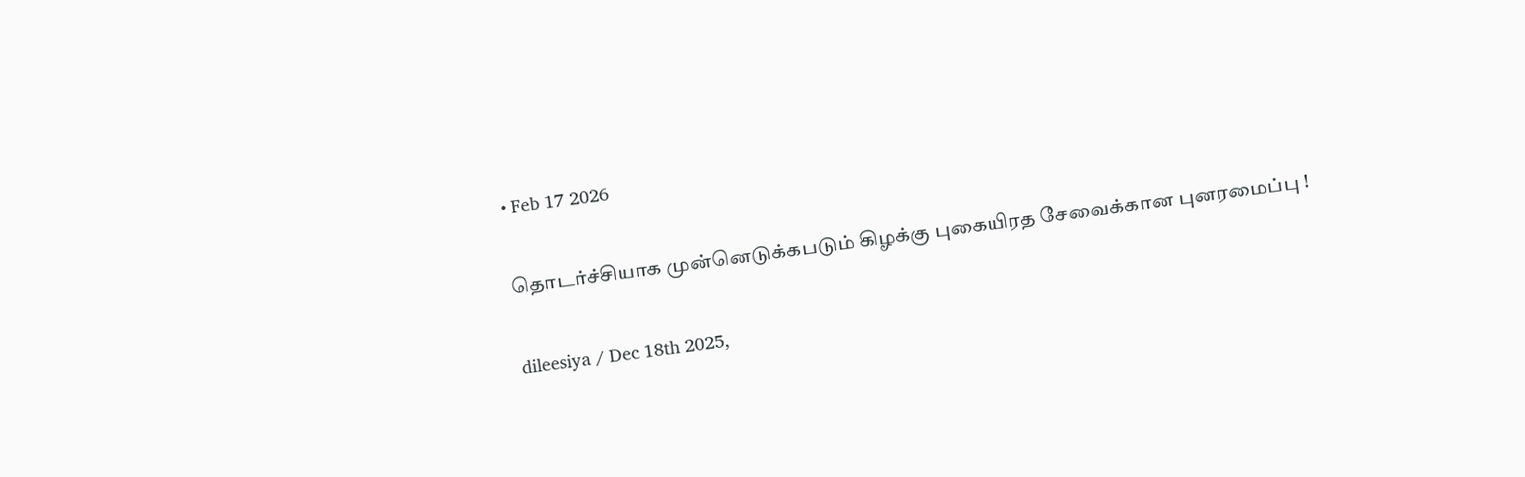• Feb 17 2026

தொடர்ச்சியாக முன்னெடுக்கபடும் கிழக்கு புகையிரத சேவைக்கான புனரமைப்பு !

dileesiya / Dec 18th 2025,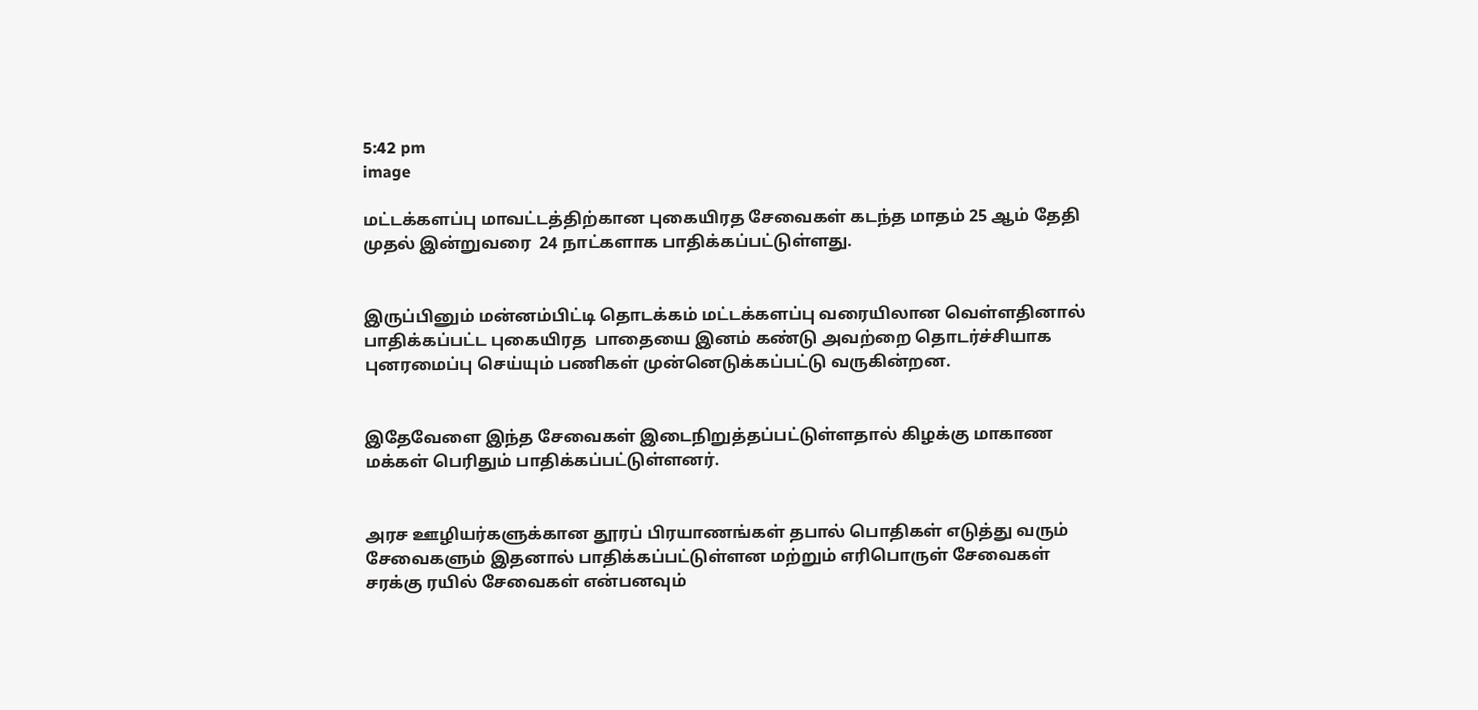5:42 pm
image

மட்டக்களப்பு மாவட்டத்திற்கான புகையிரத சேவைகள் கடந்த மாதம் 25 ஆம் தேதி முதல் இன்றுவரை  24 நாட்களாக பாதிக்கப்பட்டுள்ளது.


இருப்பினும் மன்னம்பிட்டி தொடக்கம் மட்டக்களப்பு வரையிலான வெள்ளதினால் பாதிக்கப்பட்ட புகையிரத  பாதையை இனம் கண்டு அவற்றை தொடர்ச்சியாக புனரமைப்பு செய்யும் பணிகள் முன்னெடுக்கப்பட்டு வருகின்றன.


இதேவேளை இந்த சேவைகள் இடைநிறுத்தப்பட்டுள்ளதால் கிழக்கு மாகாண மக்கள் பெரிதும் பாதிக்கப்பட்டுள்ளனர்.


அரச ஊழியர்களுக்கான தூரப் பிரயாணங்கள் தபால் பொதிகள் எடுத்து வரும் சேவைகளும் இதனால் பாதிக்கப்பட்டுள்ளன மற்றும் எரிபொருள் சேவைகள் சரக்கு ரயில் சேவைகள் என்பனவும்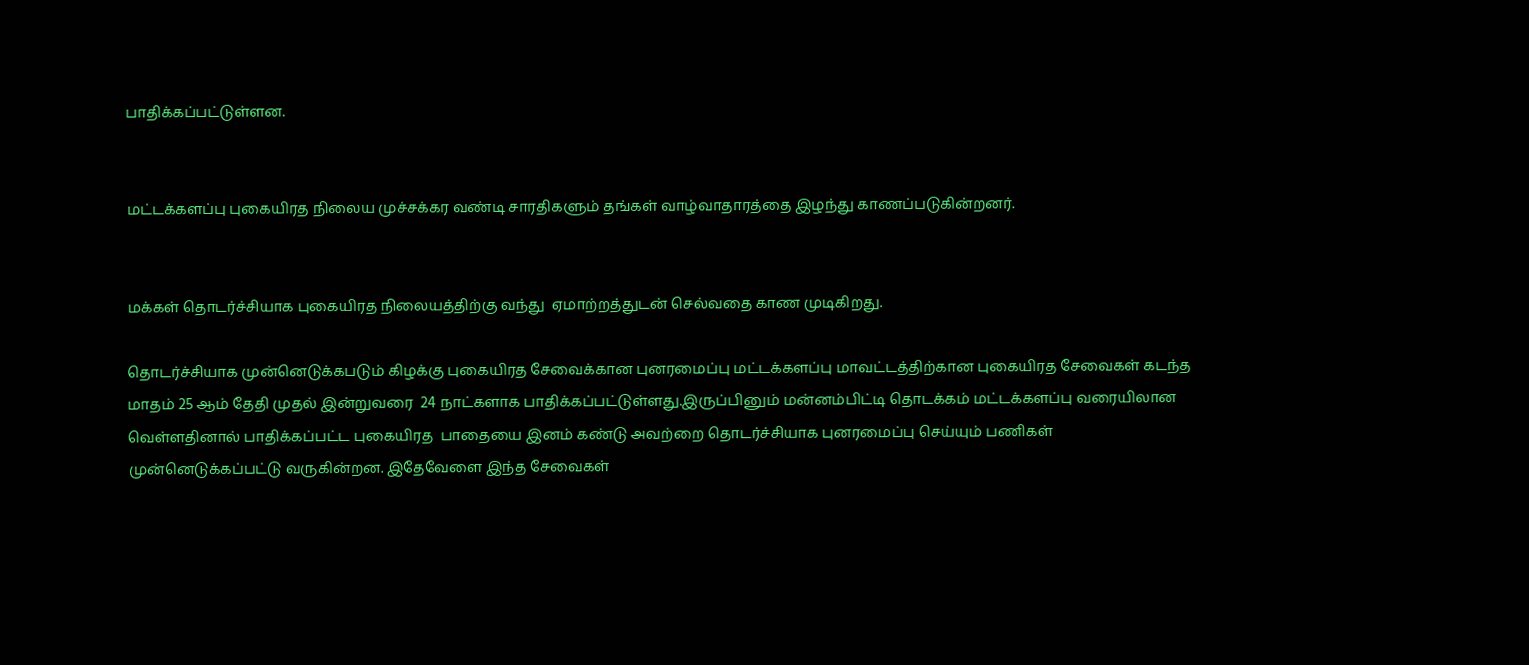பாதிக்கப்பட்டுள்ளன.


மட்டக்களப்பு புகையிரத நிலைய முச்சக்கர வண்டி சாரதிகளும் தங்கள் வாழ்வாதாரத்தை இழந்து காணப்படுகின்றனர்.


மக்கள் தொடர்ச்சியாக புகையிரத நிலையத்திற்கு வந்து  ஏமாற்றத்துடன் செல்வதை காண முடிகிறது.

தொடர்ச்சியாக முன்னெடுக்கபடும் கிழக்கு புகையிரத சேவைக்கான புனரமைப்பு மட்டக்களப்பு மாவட்டத்திற்கான புகையிரத சேவைகள் கடந்த மாதம் 25 ஆம் தேதி முதல் இன்றுவரை  24 நாட்களாக பாதிக்கப்பட்டுள்ளது.இருப்பினும் மன்னம்பிட்டி தொடக்கம் மட்டக்களப்பு வரையிலான வெள்ளதினால் பாதிக்கப்பட்ட புகையிரத  பாதையை இனம் கண்டு அவற்றை தொடர்ச்சியாக புனரமைப்பு செய்யும் பணிகள் முன்னெடுக்கப்பட்டு வருகின்றன. இதேவேளை இந்த சேவைகள்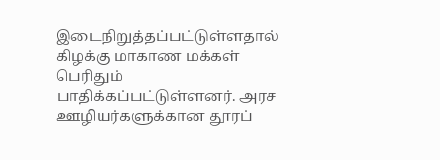இடைநிறுத்தப்பட்டுள்ளதால் கிழக்கு மாகாண மக்கள் பெரிதும் பாதிக்கப்பட்டுள்ளனர். அரச ஊழியர்களுக்கான தூரப்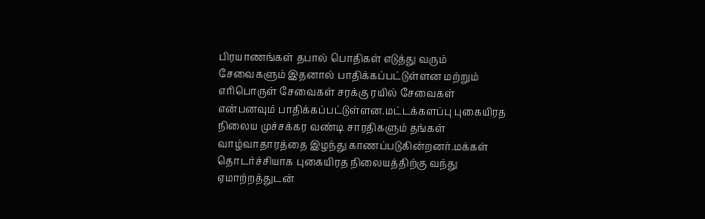பிரயாணங்கள் தபால் பொதிகள் எடுத்து வரும் சேவைகளும் இதனால் பாதிக்கப்பட்டுள்ளன மற்றும் எரிபொருள் சேவைகள் சரக்கு ரயில் சேவைகள் என்பனவும் பாதிக்கப்பட்டுள்ளன.மட்டக்களப்பு புகையிரத நிலைய முச்சக்கர வண்டி சாரதிகளும் தங்கள் வாழ்வாதாரத்தை இழந்து காணப்படுகின்றனர்.மக்கள் தொடர்ச்சியாக புகையிரத நிலையத்திற்கு வந்து  ஏமாற்றத்துடன்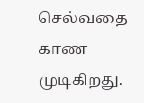செல்வதை காண முடிகிறது.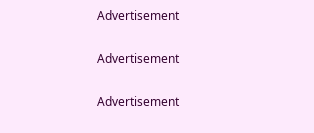Advertisement

Advertisement

Advertisement